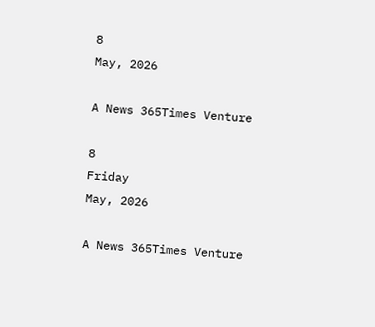8
May, 2026

A News 365Times Venture

8
Friday
May, 2026

A News 365Times Venture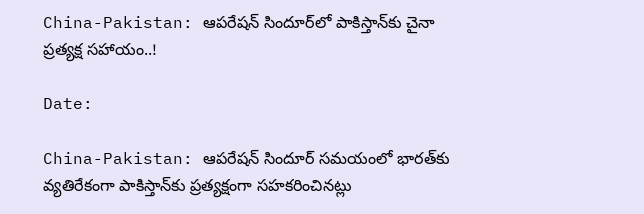China-Pakistan: ఆపరేషన్ సిందూర్‌లో పాకిస్తాన్‌కు చైనా ప్రత్యక్ష సహాయం..!

Date:

China-Pakistan: ఆపరేషన్ సిందూర్ సమయంలో భారత్‌కు వ్యతిరేకంగా పాకిస్తాన్‌కు ప్రత్యక్షంగా సహకరించినట్లు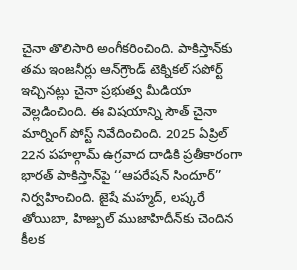చైనా తొలిసారి అంగీకరించింది. పాకిస్తాన్‌కు తమ ఇంజనీర్లు ఆన్‌గ్రౌండ్ టెక్నికల్ సపోర్ట్ ఇచ్చినట్లు చైనా ప్రభుత్వ మీడియా వెల్లడించింది. ఈ విషయాన్ని సౌత్ చైనా మార్నింగ్ పోస్ట్ నివేదించింది. 2025 ఏప్రిల్ 22న పహల్గామ్ ఉగ్రవాద దాడికి ప్రతీకారంగా భారత్ పాకిస్తాన్‌పై ‘‘ఆపరేషన్ సిందూర్’’ నిర్వహించింది. జైషే మహ్మద్, లష్కరే తోయిబా, హిజ్బుల్ ముజాహిదీన్‌కు చెందిన కీలక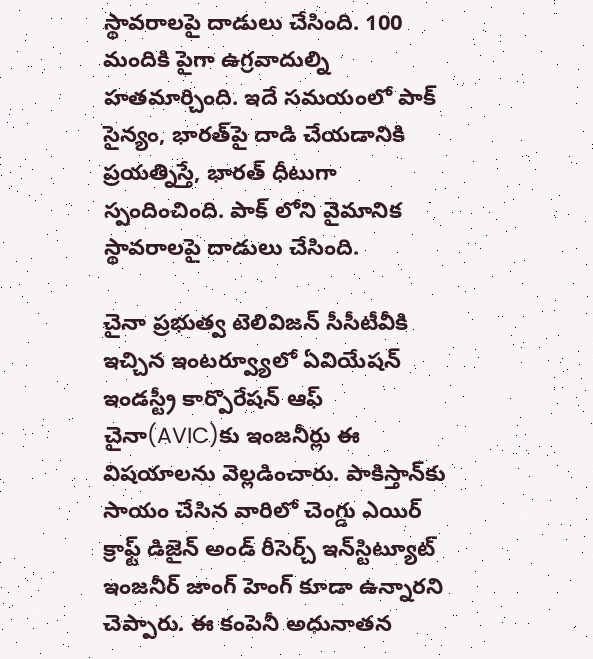స్థావరాలపై దాడులు చేసింది. 100 మందికి పైగా ఉగ్రవాదుల్ని హతమార్చింది. ఇదే సమయంలో పాక్ సైన్యం, భారత్‌పై దాడి చేయడానికి ప్రయత్నిస్తే, భారత్ ధీటుగా స్పందించింది. పాక్ లోని వైమానిక స్థావరాలపై దాడులు చేసింది.

చైనా ప్రభుత్వ టెలివిజన్ సీసీటీవీకి ఇచ్చిన ఇంటర్వ్యూలో ఏవియేషన్ ఇండస్ట్రీ కార్పొరేషన్ ఆఫ్ చైనా(AVIC)కు ఇంజనీర్లు ఈ విషయాలను వెల్లడించారు. పాకిస్తాన్‌కు సాయం చేసిన వారిలో చెంగ్డు ఎయిర్ క్రాఫ్ట్ డిజైన్ అండ్ రీసెర్చ్ ఇన్‌స్టిట్యూట్ ఇంజనీర్ జాంగ్ హెంగ్ కూడా ఉన్నారని చెప్పారు. ఈ కంపెనీ అధునాతన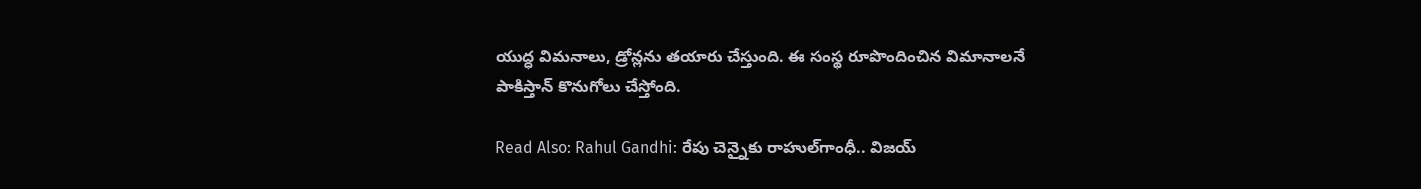యుద్ధ విమనాలు, డ్రోన్లను తయారు చేస్తుంది. ఈ సంస్థ రూపొందించిన విమానాలనే పాకిస్తాన్ కొనుగోలు చేస్తోంది.

Read Also: Rahul Gandhi: రేపు చెన్నైకు రాహుల్‌గాంధీ.. విజయ్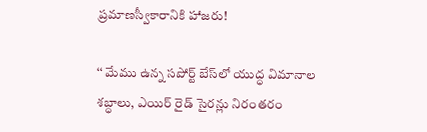ప్రమాణస్వీకారానికి హాజరు!

‘‘ మేము ఉన్న సపోర్ట్ బేస్‌లో యుద్ధ విమానాల శబ్ధాలు, ఎయిర్ రైడ్ సైరన్లు నిరంతరం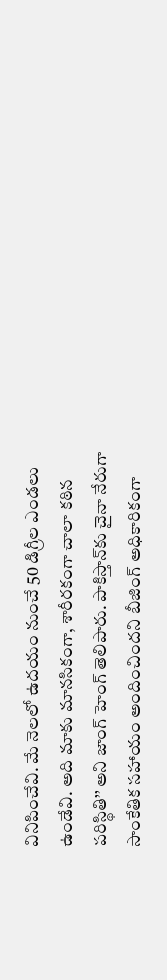వినిపించేవి. మే నెలలో ఉదయం నుంచే 50 డిగ్రీల ఎండలు ఉండేవి. అది మాకు మానసికంగా, శారీరకంగా చాలా కఠిన పరిస్థితి’’ అని జాంగ్ హెంగ్ తెలిపారు. పాకిస్తాన్‌కు చైనా నేరుగా సాంకేతిక సహాయం అందించిందని బీజింగ్ అధికారికంగా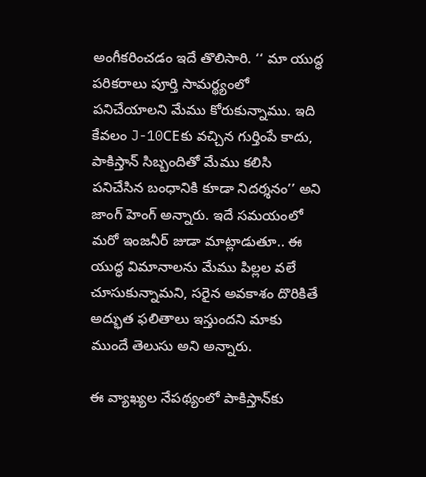అంగీకరించడం ఇదే తొలిసారి. ‘‘ మా యుద్ధ పరికరాలు పూర్తి సామర్థ్యంలో పనిచేయాలని మేము కోరుకున్నాము. ఇది కేవలం J-10CEకు వచ్చిన గుర్తింపే కాదు, పాకిస్తాన్ సిబ్బందితో మేము కలిసి పనిచేసిన బంధానికి కూడా నిదర్శనం’’ అని జాంగ్ హెంగ్ అన్నారు. ఇదే సమయంలో మరో ఇంజనీర్ జుడా మాట్లాడుతూ.. ఈ యుద్ధ విమానాలను మేము పిల్లల వలే చూసుకున్నామని, సరైన అవకాశం దొరికితే అద్భుత ఫలితాలు ఇస్తుందని మాకు ముందే తెలుసు అని అన్నారు.

ఈ వ్యాఖ్యల నేపథ్యంలో పాకిస్తాన్‌కు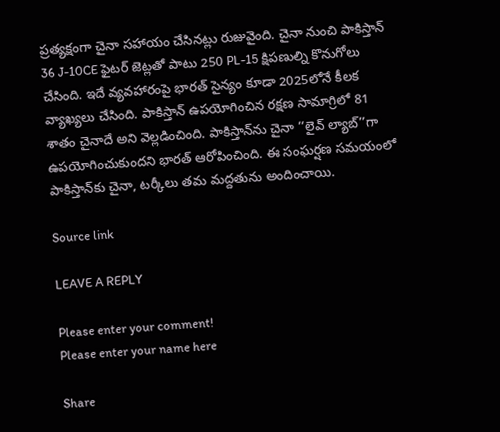ప్రత్యక్షంగా చైనా సహాయం చేసినట్లు రుజువైంది. చైనా నుంచి పాకిస్తాన్ 36 J-10CE ఫైటర్ జెట్లతో పాటు 250 PL-15 క్షిపణుల్ని కొనుగోలు చేసింది. ఇదే వ్యవహారంపై భారత్ సైన్యం కూడా 2025లోనే కీలక వ్యాఖ్యలు చేసింది. పాకిస్తాన్ ఉపయోగించిన రక్షణ సామాగ్రిలో 81 శాతం చైనాదే అని వెల్లడించింది. పాకిస్తాన్‌ను చైనా ‘‘లైవ్ ల్యాబ్’’గా ఉపయోగించుకుందని భారత్ ఆరోపించింది. ఈ సంఘర్షణ సమయంలో పాకిస్తాన్‌కు చైనా, టర్కీలు తమ మద్దతును అందించాయి.

Source link

LEAVE A REPLY

Please enter your comment!
Please enter your name here

Share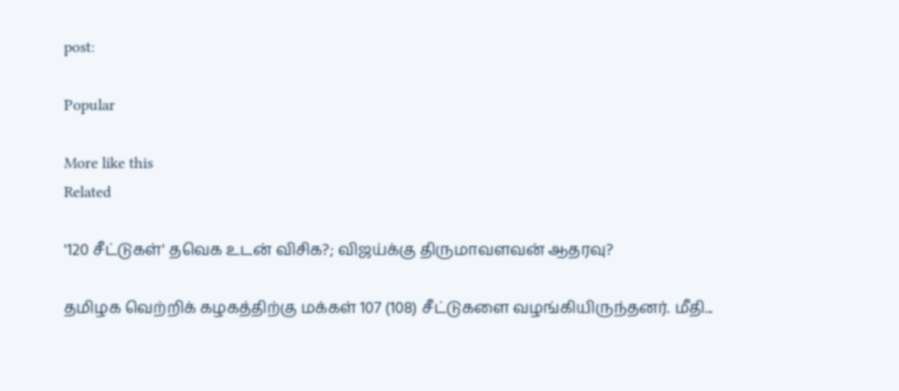post:

Popular

More like this
Related

'120 சீட்டுகள்' தவெக உடன் விசிக?; விஜய்க்கு திருமாவளவன் ஆதரவு?

தமிழக வெற்றிக் கழகத்திற்கு மக்கள் 107 (108) சீட்டுகளை வழங்கியிருந்தனர். மீதி...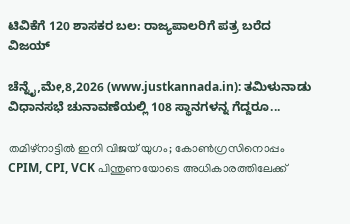ಟಿವಿಕೆಗೆ 120 ಶಾಸಕರ ಬಲ: ರಾಜ್ಯಪಾಲರಿಗೆ ಪತ್ರ ಬರೆದ ವಿಜಯ್

ಚೆನ್ನೈ,ಮೇ,8,2026 (www.justkannada.in): ತಮಿಳುನಾಡು ವಿಧಾನಸಭೆ ಚುನಾವಣೆಯಲ್ಲಿ 108 ಸ್ಥಾನಗಳನ್ನ ಗೆದ್ದರೂ...

തമിഴ്‌നാട്ടില്‍ ഇനി വിജയ് യുഗം; കോണ്‍ഗ്രസിനൊപ്പം CPIM, CPI, VCK പിന്തുണയോടെ അധികാരത്തിലേക്ക്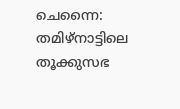ചെന്നൈ: തമിഴ്‌നാട്ടിലെ തൂക്കുസഭ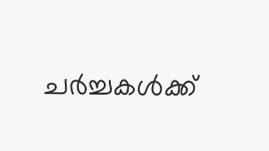ചര്‍ച്ചകള്‍ക്ക്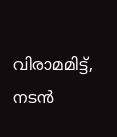വിരാമമിട്ട്, നടന്‍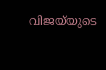വിജയ്‌യുടെ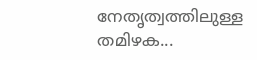നേതൃത്വത്തിലുള്ള തമിഴക...